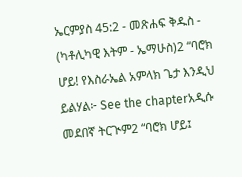ኤርምያስ 45:2 - መጽሐፍ ቅዱስ - (ካቶሊካዊ እትም - ኤማሁስ)2 “ባሮክ ሆይ! የእስራኤል አምላክ ጌታ እንዲህ ይልሃል፦ See the chapterአዲሱ መደበኛ ትርጒም2 “ባሮክ ሆይ፤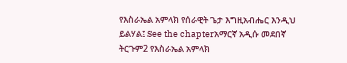የእስራኤል አምላክ የሰራዊት ጌታ እግዚአብሔር እንዲህ ይልሃል፤ See the chapterአማርኛ አዲሱ መደበኛ ትርጉም2 የእስራኤል አምላክ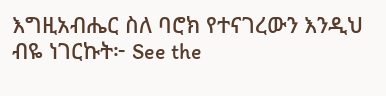እግዚአብሔር ስለ ባሮክ የተናገረውን እንዲህ ብዬ ነገርኩት፦ See the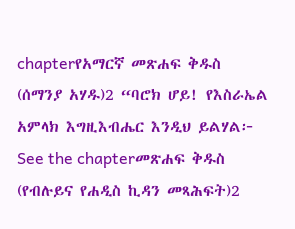chapterየአማርኛ መጽሐፍ ቅዱስ (ሰማንያ አሃዱ)2 “ባሮክ ሆይ! የእስራኤል አምላክ እግዚእብሔር እንዲህ ይልሃል፦ See the chapterመጽሐፍ ቅዱስ (የብሉይና የሐዲስ ኪዳን መጻሕፍት)2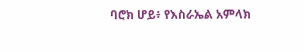ባሮክ ሆይ፥ የእስራኤል አምላክ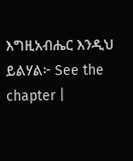እግዚአብሔር እንዲህ ይልሃል፦ See the chapter |